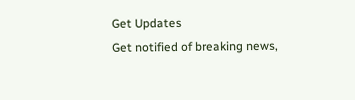Get Updates
Get notified of breaking news,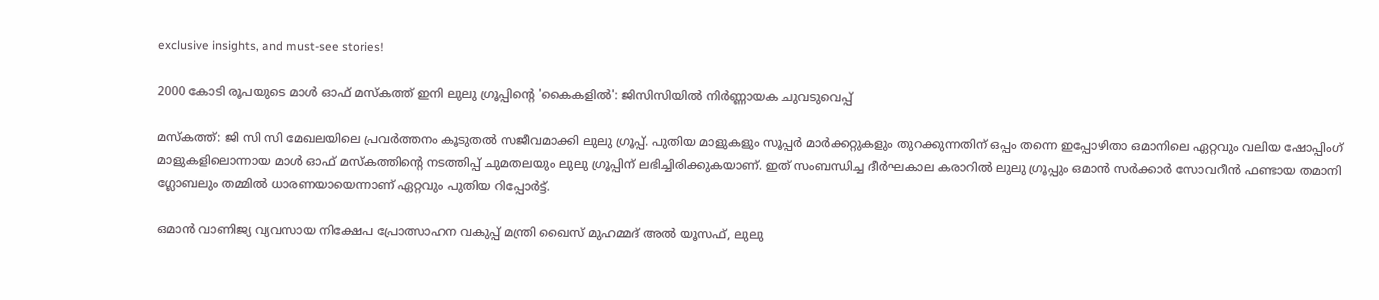exclusive insights, and must-see stories!

2000 കോടി രൂപയുടെ മാൾ ഓഫ് മസ്കത്ത് ഇനി ലുലു ഗ്രൂപ്പിന്റെ 'കൈകളില്‍': ജിസിസിയില്‍ നിർണ്ണായക ചുവടുവെപ്പ്

മസ്കത്ത്: ജി സി സി മേഖലയിലെ പ്രവർത്തനം കൂടുതല്‍ സജീവമാക്കി ലുലു ഗ്രൂപ്പ്. പുതിയ മാളുകളും സൂപ്പർ മാർക്കറ്റുകളും തുറക്കുന്നതിന് ഒപ്പം തന്നെ ഇപ്പോഴിതാ ഒമാനിലെ ഏറ്റവും വലിയ ഷോപ്പിംഗ് മാളുകളിലൊന്നായ മാൾ ഓഫ് മസ്കത്തിന്റെ നടത്തിപ്പ് ചുമതലയും ലുലു ഗ്രൂപ്പിന് ലഭിച്ചിരിക്കുകയാണ്. ഇത് സംബന്ധിച്ച ദീർഘകാല കരാറിൽ ലുലു ഗ്രൂപ്പും ഒമാൻ സർക്കാർ സോവറീൻ ഫണ്ടായ തമാനി ഗ്ലോബലും തമ്മിൽ ധാരണയായെന്നാണ് ഏറ്റവും പുതിയ റിപ്പോർട്ട്.

ഒമാൻ വാണിജ്യ വ്യവസായ നിക്ഷേപ പ്രോത്സാഹന വകുപ്പ് മന്ത്രി ഖൈസ് മുഹമ്മദ് അൽ യൂസഫ്, ലുലു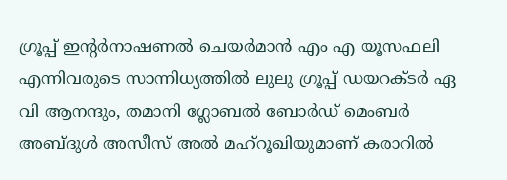ഗ്രൂപ്പ് ഇൻ്റർനാഷണൽ ചെയർമാൻ എം എ യൂസഫലി എന്നിവരുടെ സാന്നിധ്യത്തിൽ ലുലു ഗ്രൂപ്പ് ഡയറക്ടർ ഏ വി ആനന്ദും, തമാനി ഗ്ലോബൽ ബോർഡ് മെംബർ അബ്ദുൾ അസീസ് അൽ മഹ്റൂഖിയുമാണ് കരാറിൽ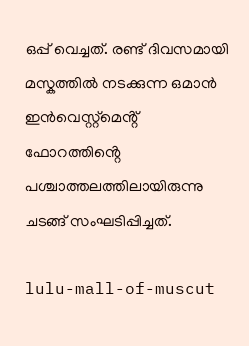ഒപ്പ് വെച്ചത്. രണ്ട് ദിവസമായി മസ്കത്തിൽ നടക്കുന്ന ഒമാൻ ഇൻവെസ്റ്റ്മെൻ്റ് ഫോറത്തിൻ്റെ പശ്ചാത്തലത്തിലായിരുന്നു ചടങ്ങ് സംഘടിപ്പിച്ചത്.

lulu-mall-of-muscut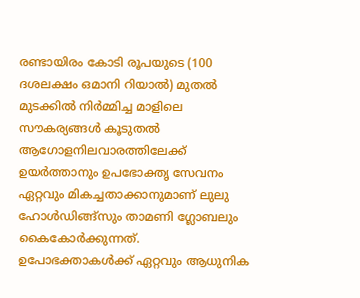രണ്ടായിരം കോടി രൂപയുടെ (100 ദശലക്ഷം ഒമാനി റിയാൽ) മുതൽ മുടക്കിൽ നിർമ്മിച്ച മാളിലെ സൗകര്യങ്ങൾ കൂടുതൽ ആഗോളനിലവാരത്തിലേക്ക് ഉയർത്താനും ഉപഭോക്തൃ സേവനം ഏറ്റവും മികച്ചതാക്കാനുമാണ് ലുലു ഹോൾഡിങ്ങ്സും താമണി ഗ്ലോബലും കൈകോർക്കുന്നത്. ഉപോഭക്താകൾക്ക് ഏറ്റവും ആധുനിക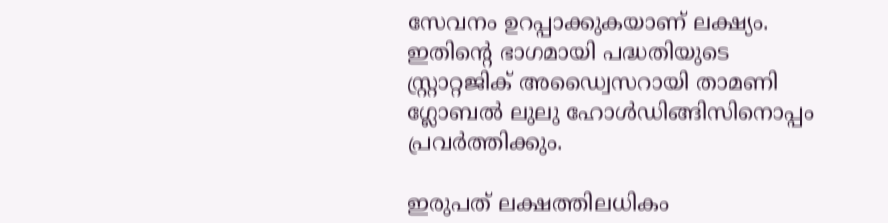സേവനം ഉറപ്പാക്കുകയാണ് ലക്ഷ്യം. ഇതിന്റെ ഭാഗമായി പദ്ധതിയുടെ സ്റ്റ്രാറ്റജിക് അഡ്വൈസറായി താമണി ഗ്ലോബൽ ലുലു ഹോൾഡിങ്ങിസിനൊപ്പം പ്രവർത്തിക്കും.

ഇരുപത് ലക്ഷത്തിലധികം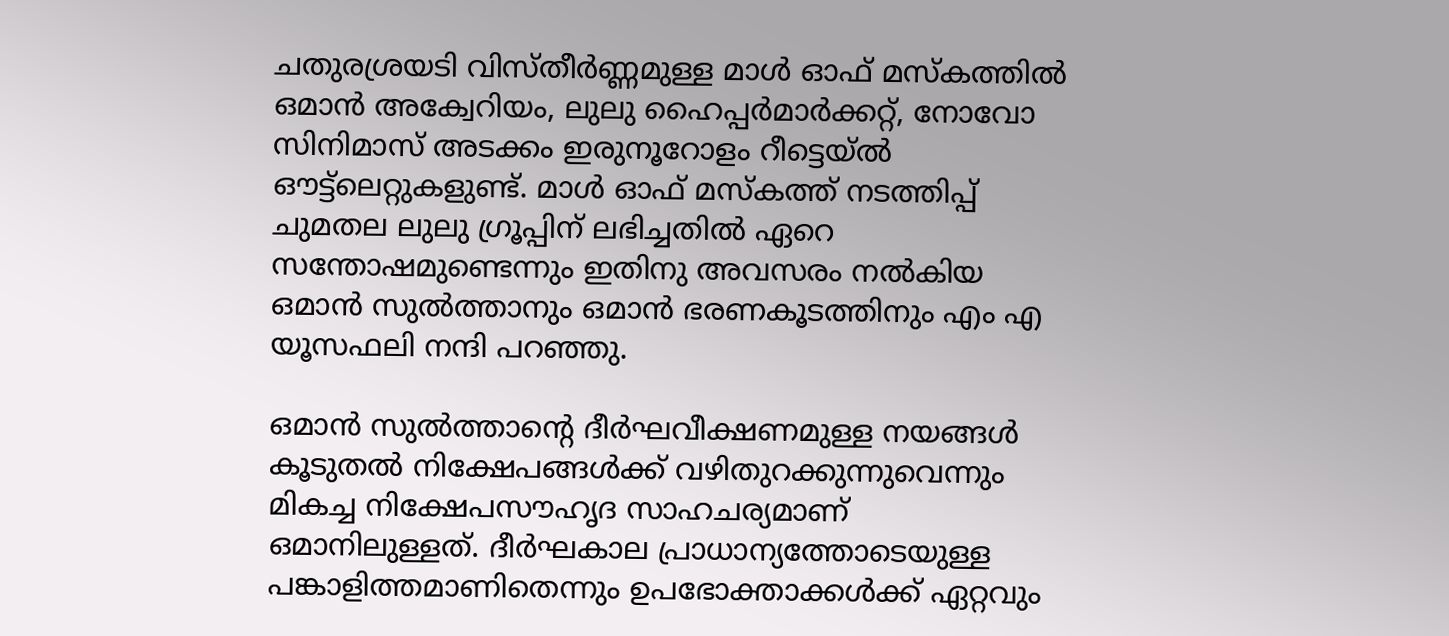ചതുരശ്രയടി വിസ്തീർണ്ണമുള്ള മാൾ ഓഫ് മസ്കത്തിൽ ഒമാൻ അക്വേറിയം, ലുലു ഹൈപ്പർമാർക്കറ്റ്, നോവോ സിനിമാസ് അടക്കം ഇരുനൂറോളം റീട്ടെയ്ൽ ഔട്ട്ലെറ്റുകളുണ്ട്. മാൾ ഓഫ് മസ്കത്ത് നടത്തിപ്പ് ചുമതല ലുലു ഗ്രൂപ്പിന് ലഭിച്ചതിൽ ഏറെ സന്തോഷമുണ്ടെന്നും ഇതിനു അവസരം നൽകിയ ഒമാൻ സുൽത്താനും ഒമാൻ ഭരണകൂടത്തിനും എം എ യൂസഫലി നന്ദി പറഞ്ഞു.

ഒമാൻ സുൽത്താൻ്റെ ദീർഘവീക്ഷണമുള്ള നയങ്ങൾ കൂടുതൽ നിക്ഷേപങ്ങൾക്ക് വഴിതുറക്കുന്നുവെന്നും മികച്ച നിക്ഷേപസൗഹൃദ സാഹചര്യമാണ്
ഒമാനിലുള്ളത്. ദീർഘകാല പ്രാധാന്യത്തോടെയുള്ള പങ്കാളിത്തമാണിതെന്നും ഉപഭോക്താക്കൾക്ക് ഏറ്റവും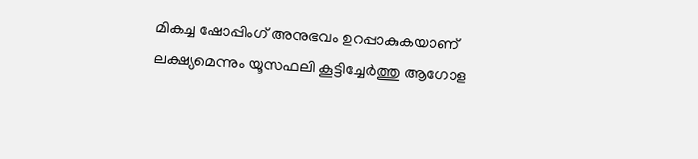മികച്ച ഷോപ്പിംഗ് അനുഭവം ഉറപ്പാകുകയാണ് ലക്ഷ്യമെന്നും യൂസഫലി കൂട്ടിച്ചേർത്തു ആഗോള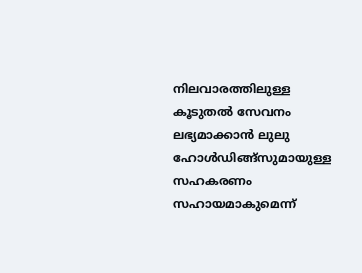നിലവാരത്തിലുള്ള കൂടുതൽ സേവനം ലഭ്യമാക്കാൻ ലുലു ഹോൾഡിങ്ങ്സുമായുള്ള സഹകരണം സഹായമാകുമെന്ന്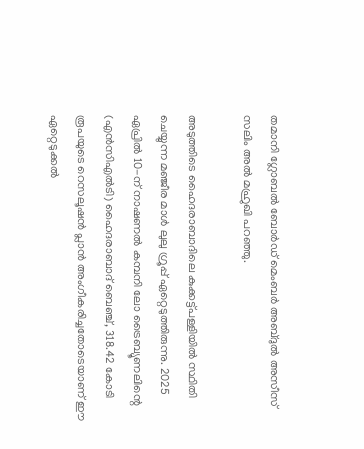തമാനി ഗ്ലോബൽ ബോർഡ് മെംബർ അബ്ദുൽ അസീസ് സലിം അൽ മഹ്രുഖി പറഞ്ഞു.

അടുത്തിടെ ഹൈദരാബാദിലെ കുക്കട്ട്പള്ളിയിൽ സ്ഥിതി ചെയ്യുന്ന മഞ്ജീര മാൾ ലുലു ഗ്രൂപ്പ് ഏറ്റെടുത്തിരുന്നു. 2025 ഏപ്രിൽ 10-ന് നാഷണൽ കമ്പനി ലോ ട്രൈബ്യൂണലിന്റെ (എൻസിഎൽടി) ഹൈദരാബാദ് ബെഞ്ച്, 318.42 കോടി രൂപയുടെ റെസലൂഷൻ പ്ലാൻ അംഗീകരിച്ചതോടെയാണ് ഈ ഏറ്റെടുക്കൽ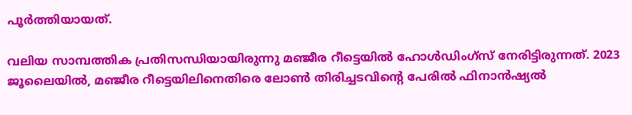പൂർത്തിയായത്.

വലിയ സാമ്പത്തിക പ്രതിസന്ധിയായിരുന്നു മഞ്ജീര റീട്ടെയിൽ ഹോൾഡിംഗ്സ് നേരിട്ടിരുന്നത്. 2023 ജൂലൈയിൽ, മഞ്ജീര റീട്ടെയിലിനെതിരെ ലോൺ തിരിച്ചടവിന്റെ പേരിൽ ഫിനാൻഷ്യൽ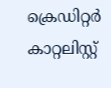ക്രെഡിറ്റർ കാറ്റലിസ്റ്റ്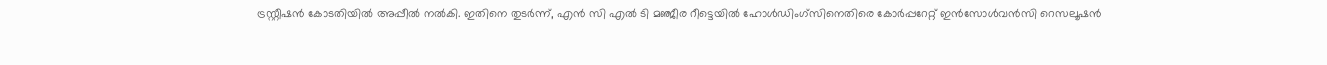ട്രസ്റ്റീഷൻ കോടതിയിൽ അപ്പീൽ നൽകി. ഇതിനെ തുടർന്ന്, എൻ സി എൽ ടി മഞ്ജീര റീട്ടെയിൽ ഹോൾഡിംഗ്സിനെതിരെ കോർപ്പറേറ്റ് ഇൻസോൾവൻസി റെസലൂഷൻ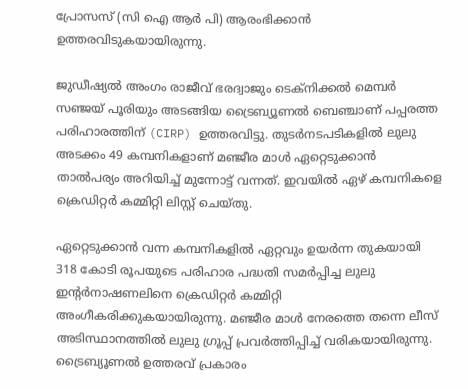പ്രോസസ് (സി ഐ ആർ പി) ആരംഭിക്കാൻ ഉത്തരവിടുകയായിരുന്നു.

ജുഡീഷ്യൽ അംഗം രാജീവ് ഭരദ്വാജും ടെക്നിക്കൽ മെമ്പർ സഞ്ജയ് പൂരിയും അടങ്ങിയ ട്രൈബ്യൂണൽ ബെഞ്ചാണ് പപ്പരത്ത പരിഹാരത്തിന് (CIRP) ഉത്തരവിട്ടു. തുടർനടപടികളില്‍ ലുലു അടക്കം 49 കമ്പനികളാണ് മഞ്ജീര മാള്‍ ഏറ്റെടുക്കാന്‍ താല്‍പര്യം അറിയിച്ച് മുന്നോട്ട് വന്നത്. ഇവയിൽ ഏഴ് കമ്പനികളെ ക്രെഡിറ്റര്‍ കമ്മിറ്റി ലിസ്റ്റ് ചെയ്തു.

ഏറ്റെടുക്കാന്‍ വന്ന കമ്പനികളില്‍ ഏറ്റവും ഉയർന്ന തുകയായി 318 കോടി രൂപയുടെ പരിഹാര പദ്ധതി സമർപ്പിച്ച ലുലു ഇന്റർനാഷണലിനെ ക്രെഡിറ്റര്‍ കമ്മിറ്റി അംഗീകരിക്കുകയായിരുന്നു. മഞ്ജീര മാള്‍ നേരത്തെ തന്നെ ലീസ് അടിസ്ഥാനത്തില്‍ ലുലു ഗ്രൂപ്പ് പ്രവർത്തിപ്പിച്ച് വരികയായിരുന്നു. ട്രൈബ്യൂണൽ ഉത്തരവ് പ്രകാരം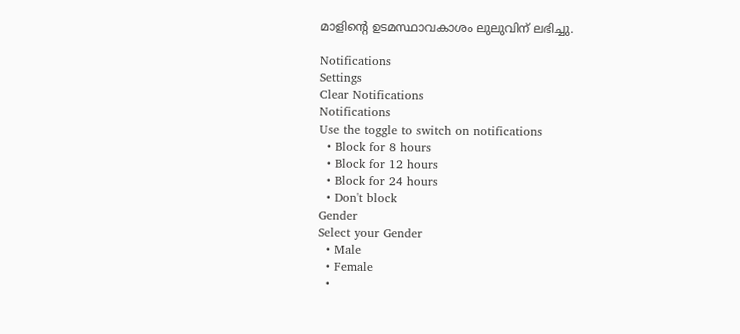മാളിന്റെ ഉടമസ്ഥാവകാശം ലുലുവിന് ലഭിച്ചു.

Notifications
Settings
Clear Notifications
Notifications
Use the toggle to switch on notifications
  • Block for 8 hours
  • Block for 12 hours
  • Block for 24 hours
  • Don't block
Gender
Select your Gender
  • Male
  • Female
  •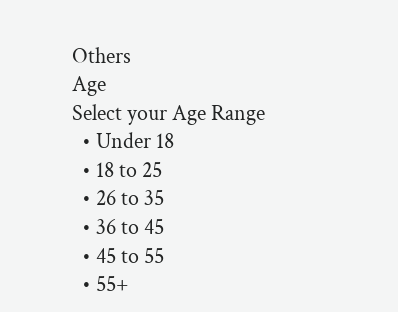Others
Age
Select your Age Range
  • Under 18
  • 18 to 25
  • 26 to 35
  • 36 to 45
  • 45 to 55
  • 55+